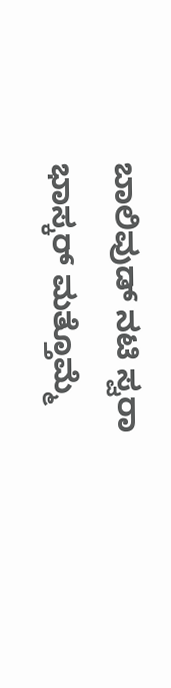ಬಾಲಿವುಡ್ ನಟಿ ಸ್ವರಾ ಭಾಸ್ಕರ್ ಮತ್ತೊಮ್ಮೆ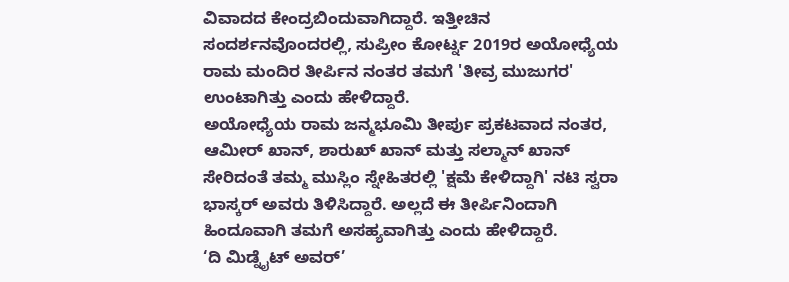ವಿವಾದದ ಕೇಂದ್ರಬಿಂದುವಾಗಿದ್ದಾರೆ. ಇತ್ತೀಚಿನ ಸಂದರ್ಶನವೊಂದರಲ್ಲಿ, ಸುಪ್ರೀಂ ಕೋರ್ಟ್ನ 2019ರ ಅಯೋಧ್ಯೆಯ ರಾಮ ಮಂದಿರ ತೀರ್ಪಿನ ನಂತರ ತಮಗೆ 'ತೀವ್ರ ಮುಜುಗರ' ಉಂಟಾಗಿತ್ತು ಎಂದು ಹೇಳಿದ್ದಾರೆ.
ಅಯೋಧ್ಯೆಯ ರಾಮ ಜನ್ಮಭೂಮಿ ತೀರ್ಪು ಪ್ರಕಟವಾದ ನಂತರ, ಆಮೀರ್ ಖಾನ್, ಶಾರುಖ್ ಖಾನ್ ಮತ್ತು ಸಲ್ಮಾನ್ ಖಾನ್ ಸೇರಿದಂತೆ ತಮ್ಮ ಮುಸ್ಲಿಂ ಸ್ನೇಹಿತರಲ್ಲಿ 'ಕ್ಷಮೆ ಕೇಳಿದ್ದಾಗಿ' ನಟಿ ಸ್ವರಾ ಭಾಸ್ಕರ್ ಅವರು ತಿಳಿಸಿದ್ದಾರೆ. ಅಲ್ಲದೆ ಈ ತೀರ್ಪಿನಿಂದಾಗಿ ಹಿಂದೂವಾಗಿ ತಮಗೆ ಅಸಹ್ಯವಾಗಿತ್ತು ಎಂದು ಹೇಳಿದ್ದಾರೆ.
‘ದಿ ಮಿಡ್ನೈಟ್ ಅವರ್’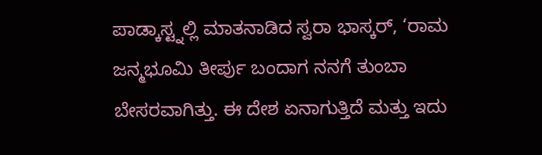ಪಾಡ್ಕಾಸ್ಟ್ನಲ್ಲಿ ಮಾತನಾಡಿದ ಸ್ವರಾ ಭಾಸ್ಕರ್, ‘ರಾಮ ಜನ್ಮಭೂಮಿ ತೀರ್ಪು ಬಂದಾಗ ನನಗೆ ತುಂಬಾ ಬೇಸರವಾಗಿತ್ತು. ಈ ದೇಶ ಏನಾಗುತ್ತಿದೆ ಮತ್ತು ಇದು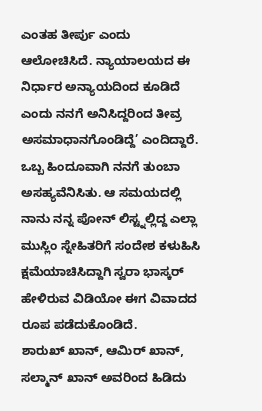ಎಂತಹ ತೀರ್ಪು ಎಂದು ಆಲೋಚಿಸಿದೆ. ನ್ಯಾಯಾಲಯದ ಈ ನಿರ್ಧಾರ ಅನ್ಯಾಯದಿಂದ ಕೂಡಿದೆ ಎಂದು ನನಗೆ ಅನಿಸಿದ್ದರಿಂದ ತೀವ್ರ ಅಸಮಾಧಾನಗೊಂಡಿದ್ದೆ’ ಎಂದಿದ್ದಾರೆ.
ಒಬ್ಬ ಹಿಂದೂವಾಗಿ ನನಗೆ ತುಂಬಾ ಅಸಹ್ಯವೆನಿಸಿತು. ಆ ಸಮಯದಲ್ಲಿ ನಾನು ನನ್ನ ಪೋನ್ ಲಿಸ್ಟ್ನಲ್ಲಿದ್ದ ಎಲ್ಲಾ ಮುಸ್ಲಿಂ ಸ್ನೇಹಿತರಿಗೆ ಸಂದೇಶ ಕಳುಹಿಸಿ ಕ್ಷಮೆಯಾಚಿಸಿದ್ದಾಗಿ ಸ್ವರಾ ಭಾಸ್ಕರ್ ಹೇಳಿರುವ ವಿಡಿಯೋ ಈಗ ವಿವಾದದ ರೂಪ ಪಡೆದುಕೊಂಡಿದೆ.
ಶಾರುಖ್ ಖಾನ್, ಆಮಿರ್ ಖಾನ್, ಸಲ್ಮಾನ್ ಖಾನ್ ಅವರಿಂದ ಹಿಡಿದು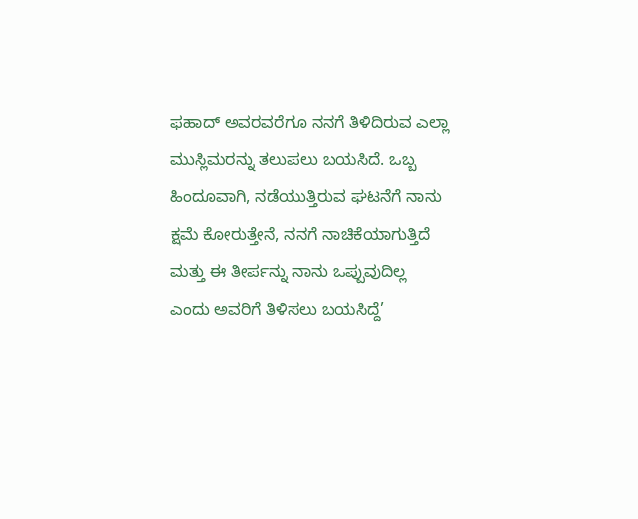ಫಹಾದ್ ಅವರವರೆಗೂ ನನಗೆ ತಿಳಿದಿರುವ ಎಲ್ಲಾ ಮುಸ್ಲಿಮರನ್ನು ತಲುಪಲು ಬಯಸಿದೆ. ಒಬ್ಬ ಹಿಂದೂವಾಗಿ, ನಡೆಯುತ್ತಿರುವ ಘಟನೆಗೆ ನಾನು ಕ್ಷಮೆ ಕೋರುತ್ತೇನೆ, ನನಗೆ ನಾಚಿಕೆಯಾಗುತ್ತಿದೆ ಮತ್ತು ಈ ತೀರ್ಪನ್ನು ನಾನು ಒಪ್ಪುವುದಿಲ್ಲ ಎಂದು ಅವರಿಗೆ ತಿಳಿಸಲು ಬಯಸಿದ್ದೆ’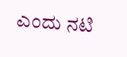ಎಂದು ನಟಿ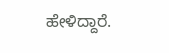ಹೇಳಿದ್ದಾರೆ.